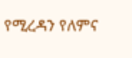የሚረዳን የለምና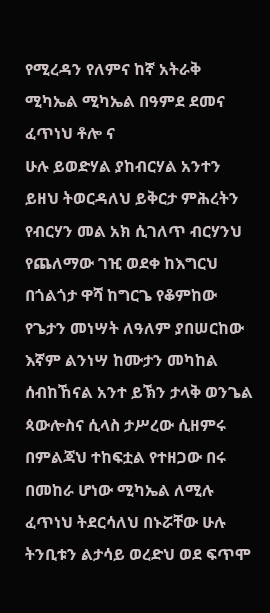የሚረዳን የለምና ከኛ አትራቅ
ሚካኤል ሚካኤል በዓምደ ደመና
ፈጥነህ ቶሎ ና
ሁሉ ይወድሃል ያከብርሃል አንተን
ይዘህ ትወርዳለህ ይቅርታ ምሕረትን
የብርሃን መል አክ ሲገለጥ ብርሃንህ
የጨለማው ገዢ ወደቀ ከእግርህ
በጎልጎታ ዋሻ ከግርጌ የቆምከው
የጌታን መነሣት ለዓለም ያበሠርከው
እኛም ልንነሣ ከሙታን መካከል
ሰብከኸናል አንተ ይኽን ታላቅ ወንጌል
ጳውሎስና ሲላስ ታሥረው ሲዘምሩ
በምልጃህ ተከፍቷል የተዘጋው በሩ
በመከራ ሆነው ሚካኤል ለሚሉ
ፈጥነህ ትደርሳለህ በኑሯቸው ሁሉ
ትንቢቱን ልታሳይ ወረድህ ወደ ፍጥሞ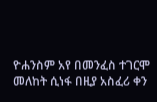ዮሐንስም አየ በመንፈስ ተገርሞ
መለከት ሲነፋ በዚያ አስፈሪ ቀን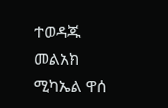ተወዳጁ መልአክ ሚካኤል ዋሰ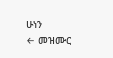ሁነን
← መዝሙር